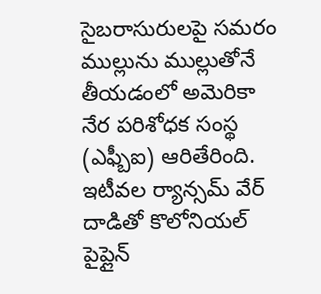సైబరాసురులపై సమరం
ముల్లును ముల్లుతోనే తీయడంలో అమెరికా నేర పరిశోధక సంస్థ (ఎఫ్బీఐ) ఆరితేరింది. ఇటీవల ర్యాన్సమ్ వేర్ దాడితో కొలోనియల్ పైప్లైన్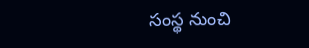సంస్థ నుంచి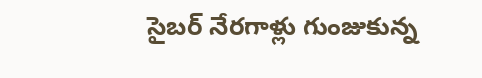సైబర్ నేరగాళ్లు గుంజుకున్న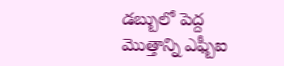డబ్బులో పెద్ద మొత్తాన్ని ఎఫ్బీఐ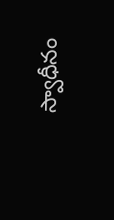స్వాధీనం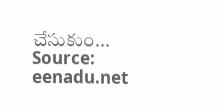చేసుకుం...
Source: eenadu.net